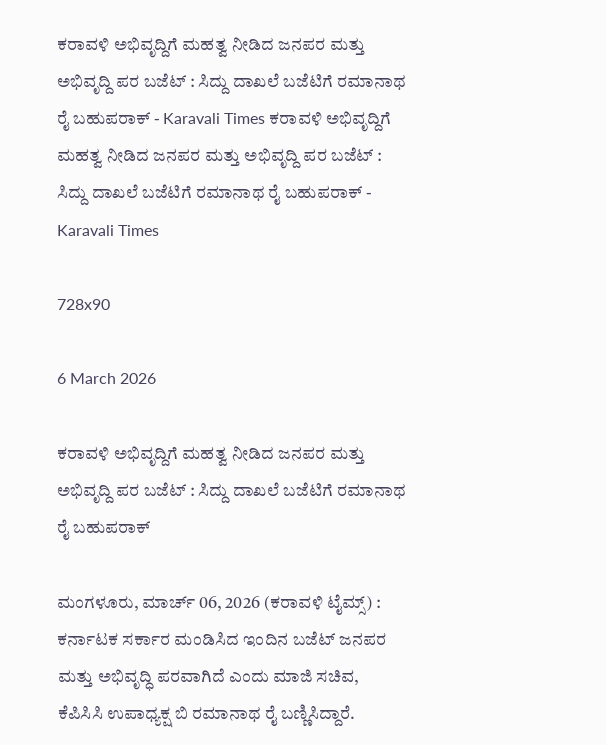ಕರಾವಳಿ ಅಭಿವೃದ್ದಿಗೆ ಮಹತ್ವ ನೀಡಿದ ಜನಪರ ಮತ್ತು ಅಭಿವೃದ್ದಿ ಪರ ಬಜೆಟ್ : ಸಿದ್ದು ದಾಖಲೆ ಬಜೆಟಿಗೆ ರಮಾನಾಥ ರೈ ಬಹುಪರಾಕ್ - Karavali Times ಕರಾವಳಿ ಅಭಿವೃದ್ದಿಗೆ ಮಹತ್ವ ನೀಡಿದ ಜನಪರ ಮತ್ತು ಅಭಿವೃದ್ದಿ ಪರ ಬಜೆಟ್ : ಸಿದ್ದು ದಾಖಲೆ ಬಜೆಟಿಗೆ ರಮಾನಾಥ ರೈ ಬಹುಪರಾಕ್ - Karavali Times

728x90

6 March 2026

ಕರಾವಳಿ ಅಭಿವೃದ್ದಿಗೆ ಮಹತ್ವ ನೀಡಿದ ಜನಪರ ಮತ್ತು ಅಭಿವೃದ್ದಿ ಪರ ಬಜೆಟ್ : ಸಿದ್ದು ದಾಖಲೆ ಬಜೆಟಿಗೆ ರಮಾನಾಥ ರೈ ಬಹುಪರಾಕ್

ಮಂಗಳೂರು, ಮಾರ್ಚ್ 06, 2026 (ಕರಾವಳಿ ಟೈಮ್ಸ್) : ಕರ್ನಾಟಕ ಸರ್ಕಾರ ಮಂಡಿಸಿದ ಇಂದಿನ ಬಜೆಟ್ ಜನಪರ ಮತ್ತು ಅಭಿವೃದ್ಧಿ ಪರವಾಗಿದೆ ಎಂದು ಮಾಜಿ ಸಚಿವ, ಕೆಪಿಸಿಸಿ ಉಪಾಧ್ಯಕ್ಷ ಬಿ ರಮಾನಾಥ ರೈ ಬಣ್ಣಿಸಿದ್ದಾರೆ.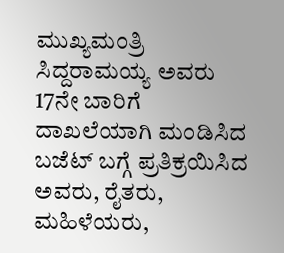ಮುಖ್ಯಮಂತ್ರಿ ಸಿದ್ದರಾಮಯ್ಯ ಅವರು 17ನೇ ಬಾರಿಗೆ ದಾಖಲೆಯಾಗಿ ಮಂಡಿಸಿದ ಬಜೆಟ್ ಬಗ್ಗೆ ಪ್ರತಿಕ್ರಯಿಸಿದ ಅವರು, ರೈತರು, ಮಹಿಳೆಯರು,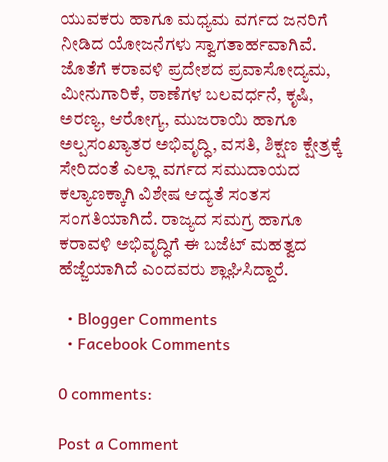ಯುವಕರು ಹಾಗೂ ಮಧ್ಯಮ ವರ್ಗದ ಜನರಿಗೆ ನೀಡಿದ ಯೋಜನೆಗಳು ಸ್ವಾಗತಾರ್ಹವಾಗಿವೆ. ಜೊತೆಗೆ ಕರಾವಳಿ ಪ್ರದೇಶದ ಪ್ರವಾಸೋದ್ಯಮ, ಮೀನುಗಾರಿಕೆ, ಠಾಣೆಗಳ ಬಲವರ್ಧನೆ, ಕೃಷಿ, ಅರಣ್ಯ, ಆರೋಗ್ಯ, ಮುಜರಾಯಿ ಹಾಗೂ ಅಲ್ಪಸಂಖ್ಯಾತರ ಅಭಿವೃದ್ಧಿ, ವಸತಿ, ಶಿಕ್ಷಣ ಕ್ಷೇತ್ರಕ್ಕೆ ಸೇರಿದಂತೆ ಎಲ್ಲಾ ವರ್ಗದ ಸಮುದಾಯದ ಕಲ್ಯಾಣಕ್ಕಾಗಿ ವಿಶೇಷ ಆದ್ಯತೆ ಸಂತಸ ಸಂಗತಿಯಾಗಿದೆ. ರಾಜ್ಯದ ಸಮಗ್ರ ಹಾಗೂ ಕರಾವಳಿ ಅಭಿವೃದ್ಧಿಗೆ ಈ ಬಜೆಟ್ ಮಹತ್ವದ ಹೆಜ್ಜೆಯಾಗಿದೆ ಎಂದವರು ಶ್ಲಾಘಿಸಿದ್ದಾರೆ.

  • Blogger Comments
  • Facebook Comments

0 comments:

Post a Comment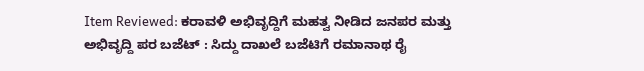Item Reviewed: ಕರಾವಳಿ ಅಭಿವೃದ್ದಿಗೆ ಮಹತ್ವ ನೀಡಿದ ಜನಪರ ಮತ್ತು ಅಭಿವೃದ್ದಿ ಪರ ಬಜೆಟ್ : ಸಿದ್ದು ದಾಖಲೆ ಬಜೆಟಿಗೆ ರಮಾನಾಥ ರೈ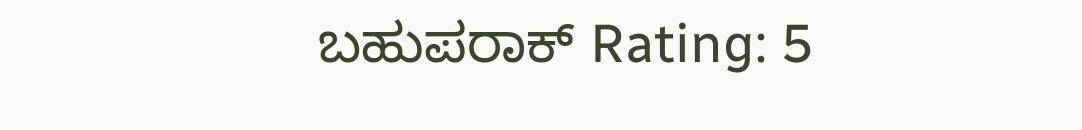ಬಹುಪರಾಕ್ Rating: 5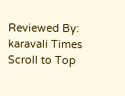Reviewed By: karavali Times
Scroll to Top